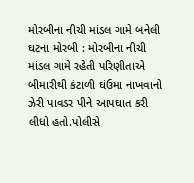મોરબીના નીચી માંડલ ગામે બનેલી ઘટના મોરબી : મોરબીના નીચી માંડલ ગામે રહેતી પરિણીતાએ બીમારીથી કંટાળી ઘંઉમા નાખવાનો ઝેરી પાવડર પીને આપઘાત કરી લીધો હતો.પોલીસે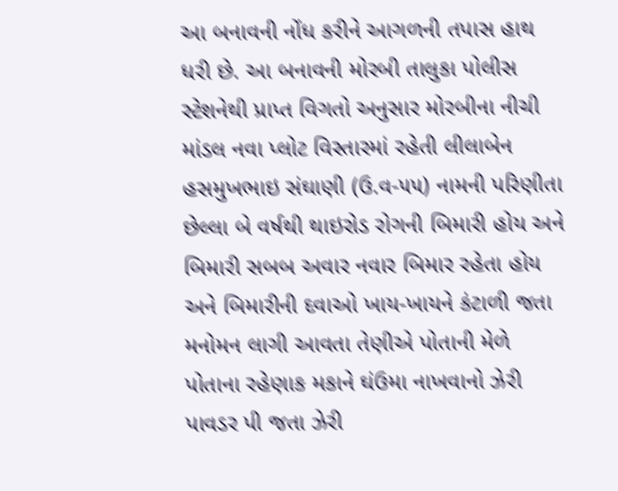આ બનાવની નોંધ કરીને આગળની તપાસ હાથ ધરી છે. આ બનાવની મોરબી તાલુકા પોલીસ સ્ટેશનેથી પ્રાપ્ત વિગતો અનુસાર મોરબીના નીચી માંડલ નવા પ્લોટ વિસ્તારમાં રહેતી લીલાબેન હસમુખભાઇ સંઘાણી (ઉ.વ-૫૫) નામની પરિણીતા છેલ્લા બે વર્ષથી થાઇરોડ રોગની બિમારી હોય અને બિમારી સબબ અવાર નવાર બિમાર રહેતા હોય અને બિમારીની દવાઓ ખાય-ખાયને કંટાળી જતા મનોમન લાગી આવતા તેણીએ પોતાની મેળે પોતાના રહેણાક મકાને ઘંઉમા નાખવાનો ઝેરી પાવડર પી જતા ઝેરી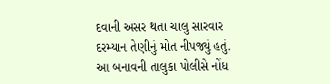દવાની અસર થતા ચાલુ સારવાર દરમ્યાન તેણીનું મોત નીપજ્યું હતું. આ બનાવની તાલુકા પોલીસે નોંધ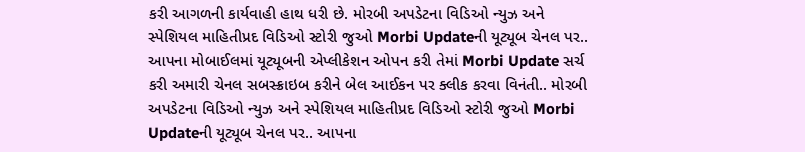કરી આગળની કાર્યવાહી હાથ ધરી છે. મોરબી અપડેટના વિડિઓ ન્યુઝ અને સ્પેશિયલ માહિતીપ્રદ વિડિઓ સ્ટોરી જુઓ Morbi Updateની યૂટ્યૂબ ચેનલ પર.. આપના મોબાઈલમાં યૂટ્યૂબની એપ્લીકેશન ઓપન કરી તેમાં Morbi Update સર્ચ કરી અમારી ચેનલ સબસ્ક્રાઇબ કરીને બેલ આઈકન પર ક્લીક કરવા વિનંતી.. મોરબી અપડેટના વિડિઓ ન્યુઝ અને સ્પેશિયલ માહિતીપ્રદ વિડિઓ સ્ટોરી જુઓ Morbi Updateની યૂટ્યૂબ ચેનલ પર.. આપના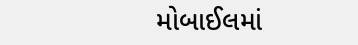મોબાઈલમાં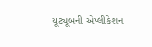યૂટ્યૂબની એપ્લીકેશન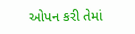ઓપન કરી તેમાં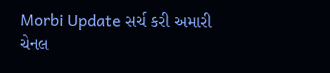Morbi Update સર્ચ કરી અમારી ચેનલ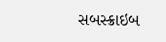સબસ્ક્રાઇબ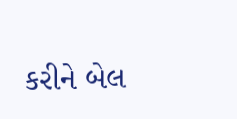કરીને બેલ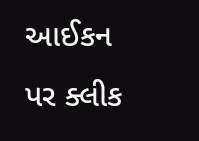આઈકન પર ક્લીક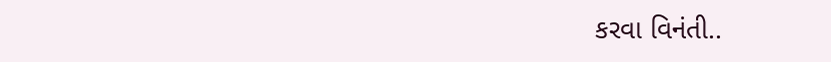કરવા વિનંતી..